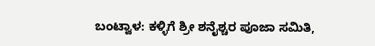ಬಂಟ್ವಾಳ: ಕಳ್ಳಿಗೆ ಶ್ರೀ ಶನೈಶ್ಚರ ಪೂಜಾ ಸಮಿತಿ,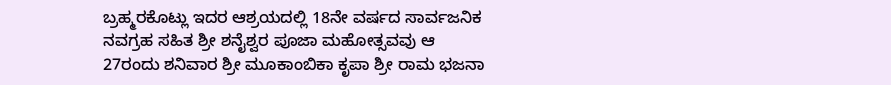ಬ್ರಹ್ಮರಕೊಟ್ಲು ಇದರ ಆಶ್ರಯದಲ್ಲಿ 18ನೇ ವರ್ಷದ ಸಾರ್ವಜನಿಕ ನವಗ್ರಹ ಸಹಿತ ಶ್ರೀ ಶನೈಶ್ವರ ಪೂಜಾ ಮಹೋತ್ಸವವು ಆ 27ರಂದು ಶನಿವಾರ ಶ್ರೀ ಮೂಕಾಂಬಿಕಾ ಕೃಪಾ ಶ್ರೀ ರಾಮ ಭಜನಾ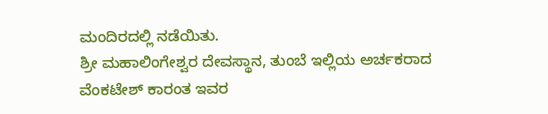ಮಂದಿರದಲ್ಲಿ ನಡೆಯಿತು.
ಶ್ರೀ ಮಹಾಲಿಂಗೇಶ್ವರ ದೇವಸ್ಥಾನ, ತುಂಬೆ ಇಲ್ಲಿಯ ಅರ್ಚಕರಾದ ವೆಂಕಟೇಶ್ ಕಾರಂತ ಇವರ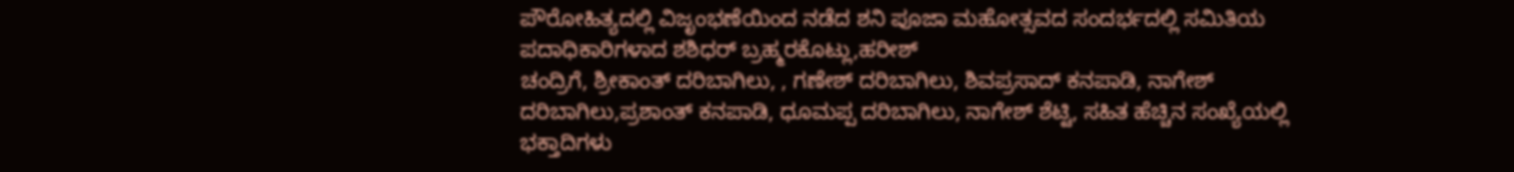ಪೌರೋಹಿತ್ಯದಲ್ಲಿ ವಿಜೃಂಭಣೆಯಿಂದ ನಡೆದ ಶನಿ ಪೂಜಾ ಮಹೋತ್ಸವದ ಸಂದರ್ಭದಲ್ಲಿ ಸಮಿತಿಯ ಪದಾಧಿಕಾರಿಗಳಾದ ಶಶಿಧರ್ ಬ್ರಹ್ಮರಕೊಟ್ಲು,ಹರೀಶ್
ಚಂದ್ರಿಗೆ, ಶ್ರೀಕಾಂತ್ ದರಿಬಾಗಿಲು, , ಗಣೇಶ್ ದರಿಬಾಗಿಲು, ಶಿವಪ್ರಸಾದ್ ಕನಪಾಡಿ, ನಾಗೇಶ್ ದರಿಬಾಗಿಲು,ಪ್ರಶಾಂತ್ ಕನಪಾಡಿ, ಧೂಮಪ್ಪ ದರಿಬಾಗಿಲು, ನಾಗೇಶ್ ಶೆಟ್ಟಿ, ಸಹಿತ ಹೆಚ್ಚಿನ ಸಂಖ್ಯೆಯಲ್ಲಿ ಭಕ್ತಾದಿಗಳು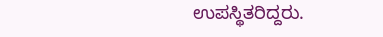ಉಪಸ್ಥಿತರಿದ್ದರು.